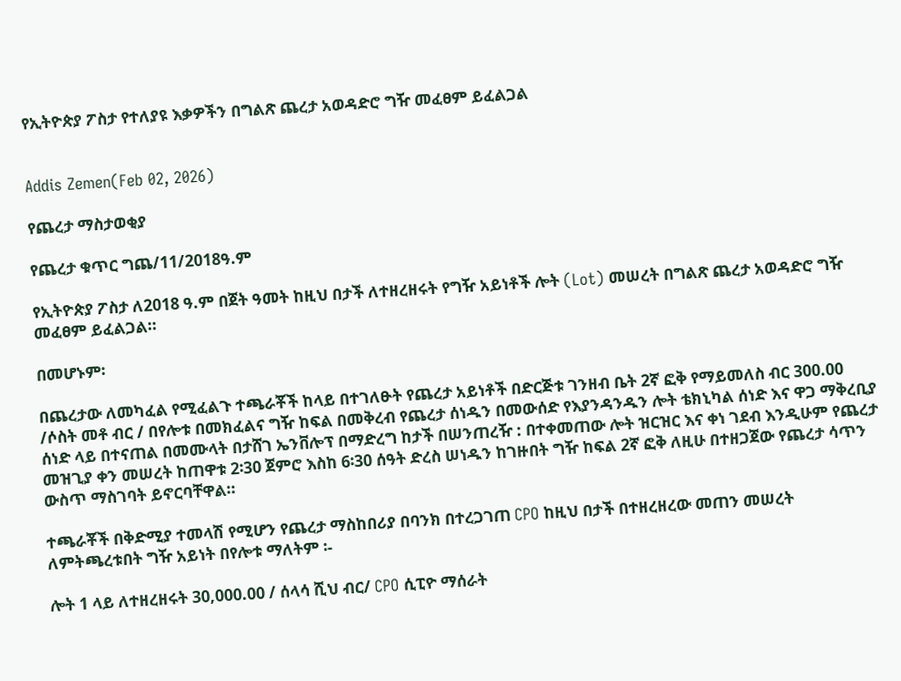የኢትዮጵያ ፖስታ የተለያዩ እቃዎችን በግልጽ ጨረታ አወዳድሮ ግዥ መፈፀም ይፈልጋል


Addis Zemen(Feb 02, 2026)

የጨረታ ማስታወቂያ

የጨረታ ቁጥር ግጨ/11/2018ዓ.ም

የኢትዮጵያ ፖስታ ለ2018 ዓ.ም በጀት ዓመት ከዚህ በታች ለተዘረዘሩት የግዥ አይነቶች ሎት (Lot) መሠረት በግልጽ ጨረታ አወዳድሮ ግዥ መፈፀም ይፈልጋል።

በመሆኑም፡

በጨረታው ለመካፈል የሚፈልጉ ተጫራቾች ከላይ በተገለፁት የጨረታ አይነቶች በድርጅቱ ገንዘብ ቤት 2ኛ ፎቅ የማይመለስ ብር 300.00 /ሶስት መቶ ብር / በየሎቱ በመክፈልና ግዥ ከፍል በመቅረብ የጨረታ ሰነዱን በመውሰድ የእያንዳንዱን ሎት ቴክኒካል ሰነድ እና ዋጋ ማቅረቢያ ሰነድ ላይ በተናጠል በመሙላት በታሸገ ኤንቨሎፕ በማድረግ ከታች በሠንጠረዥ : በተቀመጠው ሎት ዝርዝር እና ቀነ ገደብ እንዲሁም የጨረታ መዝጊያ ቀን መሠረት ከጠዋቱ 2፡30 ጀምሮ እስከ 6፡30 ሰዓት ድረስ ሠነዱን ከገዙበት ግዥ ከፍል 2ኛ ፎቅ ለዚሁ በተዘጋጀው የጨረታ ሳጥን ውስጥ ማስገባት ይኖርባቸዋል።

ተጫራቾች በቅድሚያ ተመላሽ የሚሆን የጨረታ ማስከበሪያ በባንክ በተረጋገጠ CPO ከዚህ በታች በተዘረዘረው መጠን መሠረት ለምትጫረቱበት ግዥ አይነት በየሎቱ ማለትም ፡-

ሎት 1 ላይ ለተዘረዘሩት 30,000.00 / ሰላሳ ሺህ ብር/ CPO ሲፒዮ ማሰራት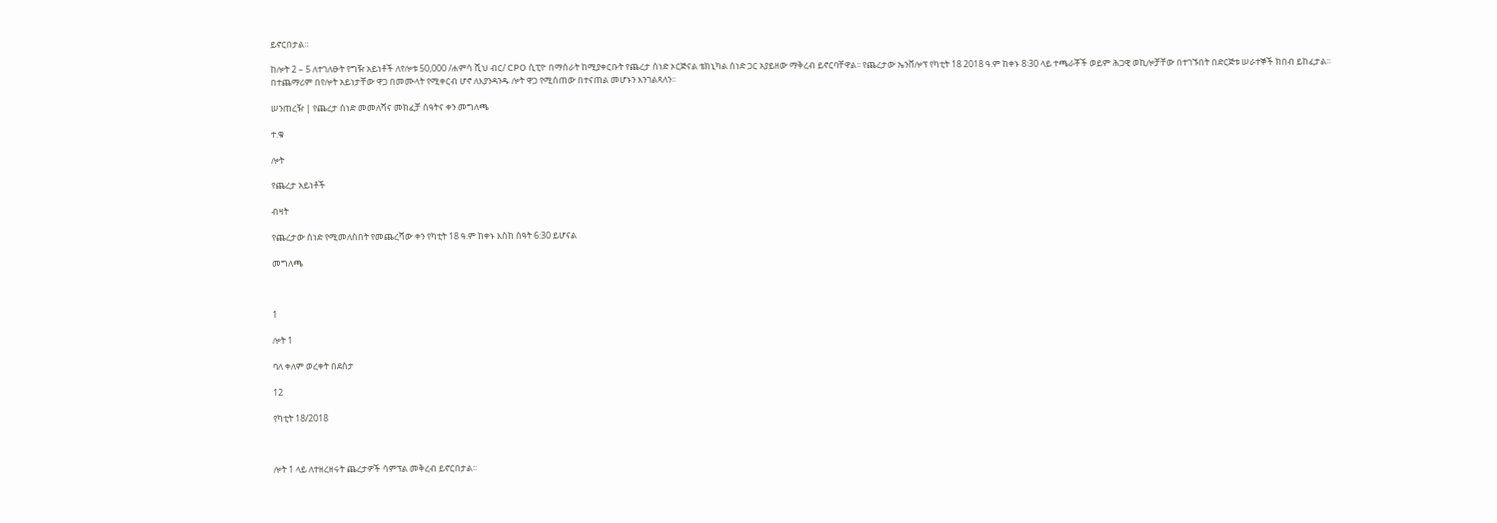ይኖርበታል።

ከሎት 2 – 5 ለተገለፁት የግዥ አይነቶች ለየሎቱ 50,000 /ሐምሳ ሺህ ብር/ CPO ሲፒዮ በማሰራት ከሚያቀርቡት የጨረታ ሰነድ ኦርጅናል ቴክኒካል ሰነድ ጋር አያይዘው ማቅረብ ይኖርባቸዋል፡፡ የጨረታው ኤንቨሎፕ የካቲት 18 2018 ዓ.ም ከቀኑ 8፡30 ላይ ተጫራቾች ወይም ሕጋዊ ወኪሎቻቸው በተገኙበት በድርጅቱ ሠራተኞች ክበብ ይከፈታል። በተጨማሪም በየሎት አይነታቸው ዋጋ በመሙላት የሚቀርብ ሆኖ ለእያንዳንዱ ሎት ዋጋ የሚሰጠው በተናጠል መሆኑን እንገልጻለን፡፡

ሠንጠረዥ | የጨረታ ሰነድ መመለሻና መክፈቻ ሰዓትና ቀን መግለጫ

ተ.ቁ

ሎት

የጨረታ አይነቶች

ብዛት

የጨረታው ሰነድ የሚመለስበት የመጨረሻው ቀን የካቲት 18 ዓ.ም ከቀኑ እስከ ሰዓት 6:30 ይሆናል

መግለጫ



1

ሎት 1

ባለ ቀለም ወረቀት በደስታ

12

የካቲት 18/2018



ሎት 1 ላይ ለተዘረዘሩት ጨረታዎች ሳምፕል መቅረብ ይኖርበታል፡፡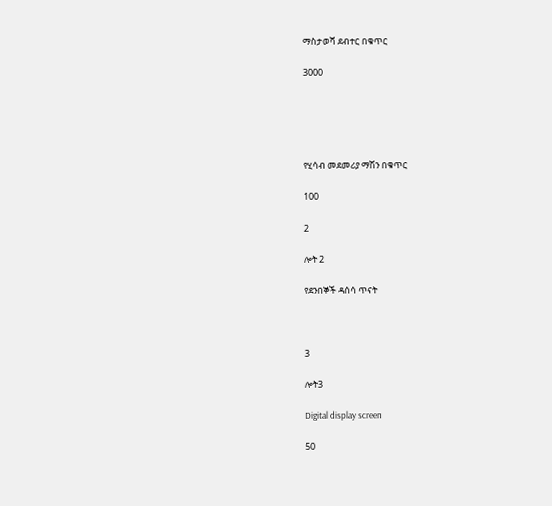ማስታወሻ ደብተር በቁጥር

3000





የሂሳብ መደመሪያ ማሽን በቁጥር

100

2

ሎት 2

የደንበኞች ዳሰሳ ጥናት



3

ሎት3

Digital display screen

50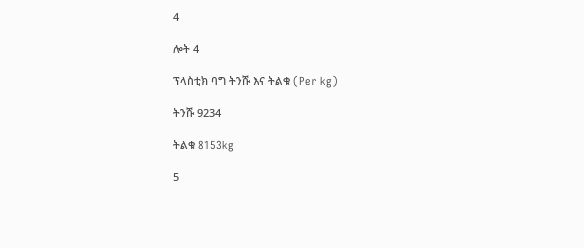4

ሎት 4

ፕላስቲክ ባግ ትንሹ እና ትልቁ (Per kg)

ትንሹ 9234

ትልቁ 8153kg

5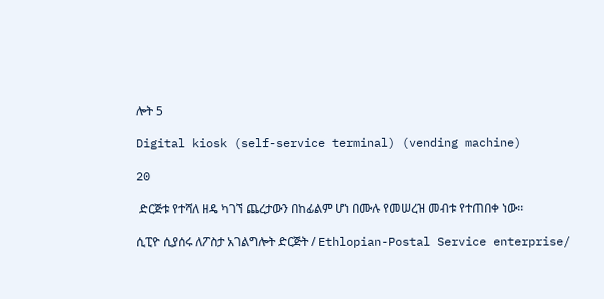ሎት 5

Digital kiosk (self-service terminal) (vending machine)

20

 ድርጅቱ የተሻለ ዘዴ ካገኘ ጨረታውን በከፊልም ሆነ በሙሉ የመሠረዝ መብቱ የተጠበቀ ነው፡፡

ሲፒዮ ሲያሰሩ ለፖስታ አገልግሎት ድርጅት / Ethlopian-Postal Service enterprise/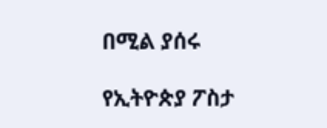በሚል ያሰሩ

የኢትዮጵያ ፖስታ